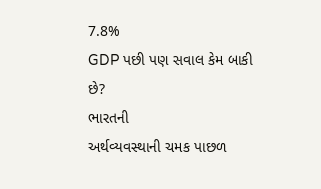7.8%
GDP પછી પણ સવાલ કેમ બાકી છે?
ભારતની
અર્થવ્યવસ્થાની ચમક પાછળ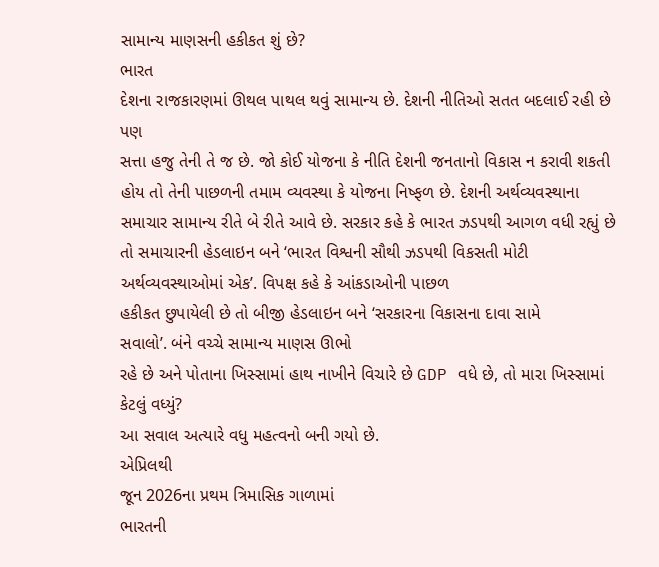સામાન્ય માણસની હકીકત શું છે?
ભારત
દેશના રાજકારણમાં ઊથલ પાથલ થવું સામાન્ય છે. દેશની નીતિઓ સતત બદલાઈ રહી છે પણ
સત્તા હજુ તેની તે જ છે. જો કોઈ યોજના કે નીતિ દેશની જનતાનો વિકાસ ન કરાવી શકતી
હોય તો તેની પાછળની તમામ વ્યવસ્થા કે યોજના નિષ્ફળ છે. દેશની અર્થવ્યવસ્થાના
સમાચાર સામાન્ય રીતે બે રીતે આવે છે. સરકાર કહે કે ભારત ઝડપથી આગળ વધી રહ્યું છે
તો સમાચારની હેડલાઇન બને ‘ભારત વિશ્વની સૌથી ઝડપથી વિકસતી મોટી
અર્થવ્યવસ્થાઓમાં એક’. વિપક્ષ કહે કે આંકડાઓની પાછળ
હકીકત છુપાયેલી છે તો બીજી હેડલાઇન બને ‘સરકારના વિકાસના દાવા સામે
સવાલો’. બંને વચ્ચે સામાન્ય માણસ ઊભો
રહે છે અને પોતાના ખિસ્સામાં હાથ નાખીને વિચારે છે GDP વધે છે, તો મારા ખિસ્સામાં
કેટલું વધ્યું?
આ સવાલ અત્યારે વધુ મહત્વનો બની ગયો છે.
એપ્રિલથી
જૂન 2026ના પ્રથમ ત્રિમાસિક ગાળામાં
ભારતની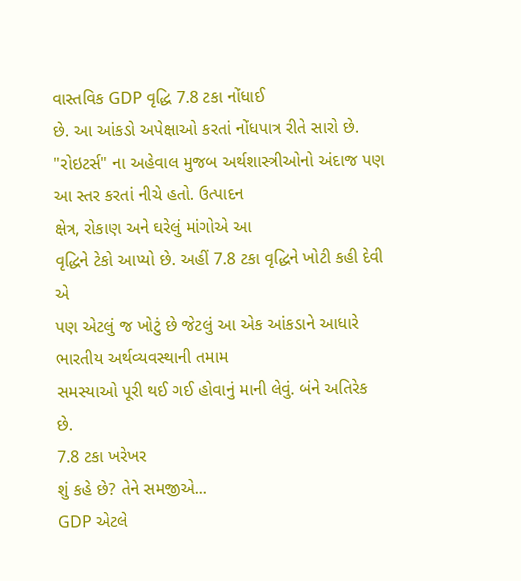વાસ્તવિક GDP વૃદ્ધિ 7.8 ટકા નોંધાઈ
છે. આ આંકડો અપેક્ષાઓ કરતાં નોંધપાત્ર રીતે સારો છે. "રોઇટર્સ" ના અહેવાલ મુજબ અર્થશાસ્ત્રીઓનો અંદાજ પણ આ સ્તર કરતાં નીચે હતો. ઉત્પાદન
ક્ષેત્ર, રોકાણ અને ઘરેલું માંગોએ આ
વૃદ્ધિને ટેકો આપ્યો છે. અહીં 7.8 ટકા વૃદ્ધિને ખોટી કહી દેવી એ
પણ એટલું જ ખોટું છે જેટલું આ એક આંકડાને આધારે ભારતીય અર્થવ્યવસ્થાની તમામ
સમસ્યાઓ પૂરી થઈ ગઈ હોવાનું માની લેવું. બંને અતિરેક
છે.
7.8 ટકા ખરેખર
શું કહે છે? તેને સમજીએ...
GDP એટલે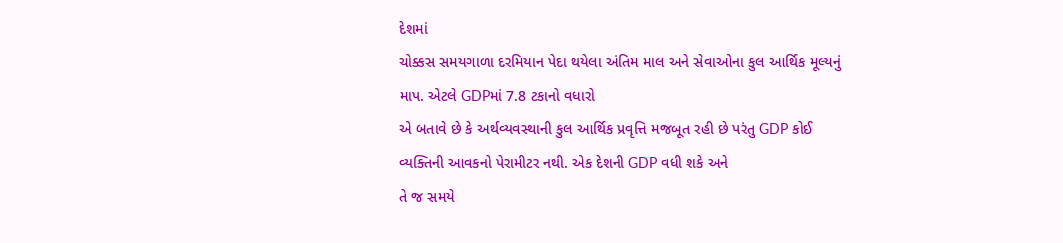દેશમાં
ચોક્કસ સમયગાળા દરમિયાન પેદા થયેલા અંતિમ માલ અને સેવાઓના કુલ આર્થિક મૂલ્યનું
માપ. એટલે GDPમાં 7.8 ટકાનો વધારો
એ બતાવે છે કે અર્થવ્યવસ્થાની કુલ આર્થિક પ્રવૃત્તિ મજબૂત રહી છે પરંતુ GDP કોઈ
વ્યક્તિની આવકનો પેરામીટર નથી. એક દેશની GDP વધી શકે અને
તે જ સમયે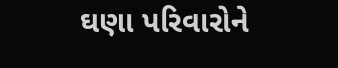ઘણા પરિવારોને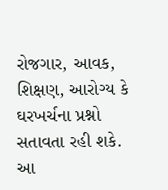રોજગાર, આવક, શિક્ષણ, આરોગ્ય કે
ઘરખર્ચના પ્રશ્નો સતાવતા રહી શકે. આ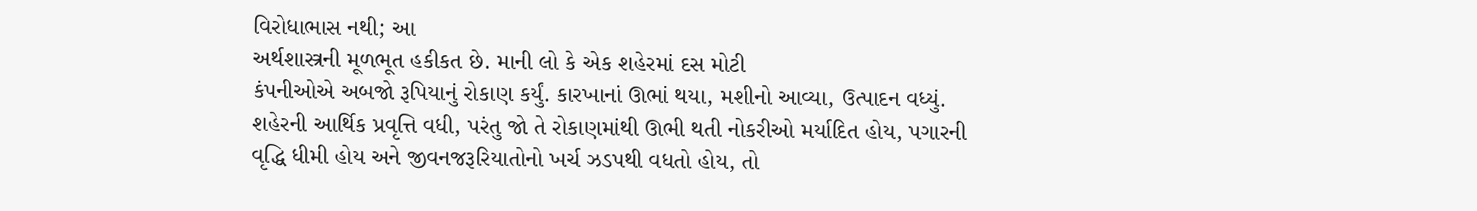વિરોધાભાસ નથી; આ
અર્થશાસ્ત્રની મૂળભૂત હકીકત છે. માની લો કે એક શહેરમાં દસ મોટી
કંપનીઓએ અબજો રૂપિયાનું રોકાણ કર્યું. કારખાનાં ઊભાં થયા, મશીનો આવ્યા, ઉત્પાદન વધ્યું.
શહેરની આર્થિક પ્રવૃત્તિ વધી, પરંતુ જો તે રોકાણમાંથી ઊભી થતી નોકરીઓ મર્યાદિત હોય, પગારની
વૃદ્ધિ ધીમી હોય અને જીવનજરૂરિયાતોનો ખર્ચ ઝડપથી વધતો હોય, તો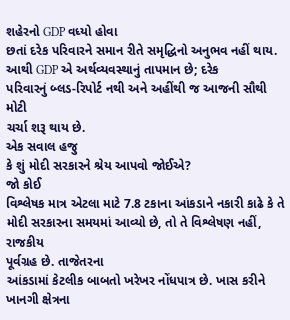શહેરનો GDP વધ્યો હોવા
છતાં દરેક પરિવારને સમાન રીતે સમૃદ્ધિનો અનુભવ નહીં થાય. આથી GDP એ અર્થવ્યવસ્થાનું તાપમાન છે; દરેક
પરિવારનું બ્લડ-રિપોર્ટ નથી અને અહીંથી જ આજની સૌથી મોટી
ચર્ચા શરૂ થાય છે.
એક સવાલ હજુ
કે શું મોદી સરકારને શ્રેય આપવો જોઈએ?
જો કોઈ
વિશ્લેષક માત્ર એટલા માટે 7.8 ટકાના આંકડાને નકારી કાઢે કે તે
મોદી સરકારના સમયમાં આવ્યો છે, તો તે વિશ્લેષણ નહીં, રાજકીય
પૂર્વગ્રહ છે. તાજેતરના
આંકડામાં કેટલીક બાબતો ખરેખર નોંધપાત્ર છે. ખાસ કરીને ખાનગી ક્ષેત્રના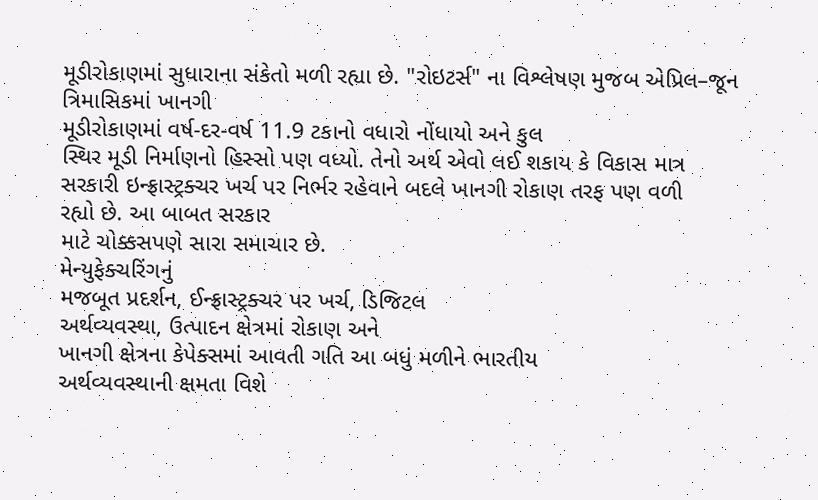મૂડીરોકાણમાં સુધારાના સંકેતો મળી રહ્યા છે. "રોઇટર્સ" ના વિશ્લેષણ મુજબ એપ્રિલ–જૂન ત્રિમાસિકમાં ખાનગી
મૂડીરોકાણમાં વર્ષ-દર-વર્ષ 11.9 ટકાનો વધારો નોંધાયો અને કુલ
સ્થિર મૂડી નિર્માણનો હિસ્સો પણ વધ્યો. તેનો અર્થ એવો લઈ શકાય કે વિકાસ માત્ર
સરકારી ઇન્ફ્રાસ્ટ્રક્ચર ખર્ચ પર નિર્ભર રહેવાને બદલે ખાનગી રોકાણ તરફ પણ વળી
રહ્યો છે. આ બાબત સરકાર
માટે ચોક્કસપણે સારા સમાચાર છે.
મેન્યુફેક્ચરિંગનું
મજબૂત પ્રદર્શન, ઈન્ફ્રાસ્ટ્રક્ચર પર ખર્ચ, ડિજિટલ
અર્થવ્યવસ્થા, ઉત્પાદન ક્ષેત્રમાં રોકાણ અને
ખાનગી ક્ષેત્રના કેપેક્સમાં આવતી ગતિ આ બધું મળીને ભારતીય
અર્થવ્યવસ્થાની ક્ષમતા વિશે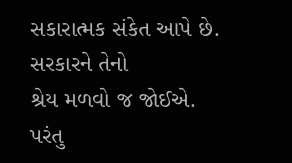સકારાત્મક સંકેત આપે છે. સરકારને તેનો
શ્રેય મળવો જ જોઈએ.
પરંતુ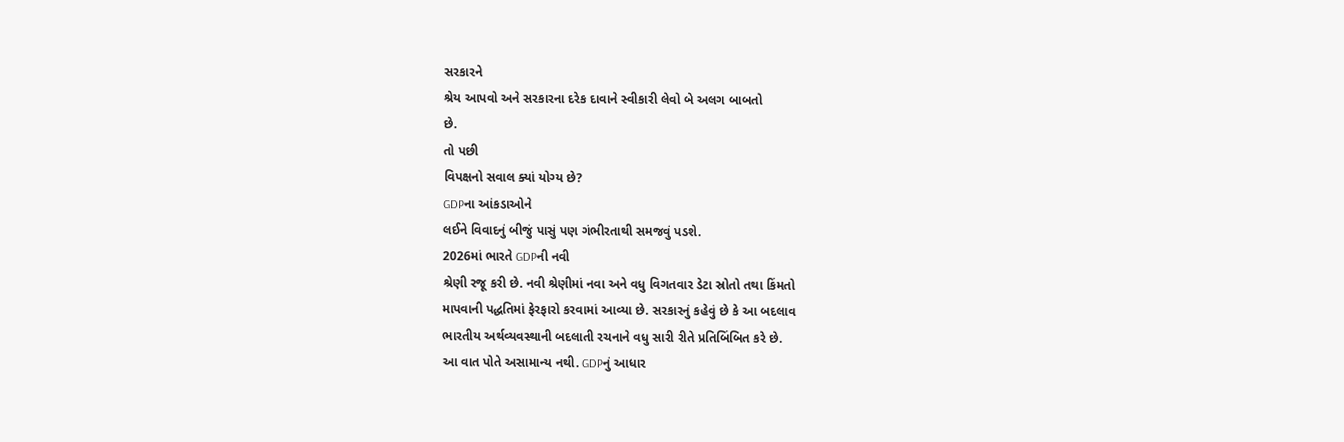સરકારને
શ્રેય આપવો અને સરકારના દરેક દાવાને સ્વીકારી લેવો બે અલગ બાબતો
છે.
તો પછી
વિપક્ષનો સવાલ ક્યાં યોગ્ય છે?
GDPના આંકડાઓને
લઈને વિવાદનું બીજું પાસું પણ ગંભીરતાથી સમજવું પડશે.
2026માં ભારતે GDPની નવી
શ્રેણી રજૂ કરી છે. નવી શ્રેણીમાં નવા અને વધુ વિગતવાર ડેટા સ્રોતો તથા કિંમતો
માપવાની પદ્ધતિમાં ફેરફારો કરવામાં આવ્યા છે. સરકારનું કહેવું છે કે આ બદલાવ
ભારતીય અર્થવ્યવસ્થાની બદલાતી રચનાને વધુ સારી રીતે પ્રતિબિંબિત કરે છે.
આ વાત પોતે અસામાન્ય નથી. GDPનું આધાર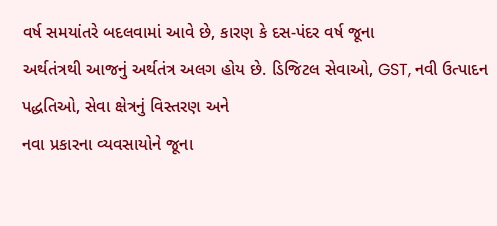વર્ષ સમયાંતરે બદલવામાં આવે છે, કારણ કે દસ-પંદર વર્ષ જૂના
અર્થતંત્રથી આજનું અર્થતંત્ર અલગ હોય છે. ડિજિટલ સેવાઓ, GST, નવી ઉત્પાદન
પદ્ધતિઓ, સેવા ક્ષેત્રનું વિસ્તરણ અને
નવા પ્રકારના વ્યવસાયોને જૂના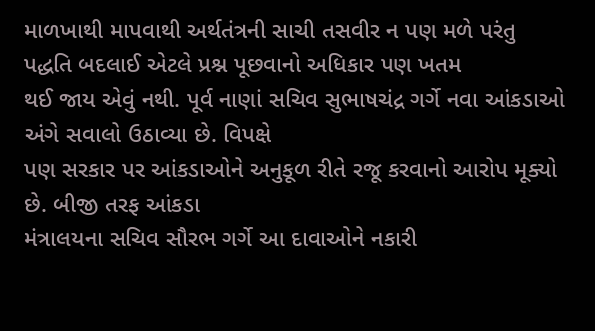માળખાથી માપવાથી અર્થતંત્રની સાચી તસવીર ન પણ મળે પરંતુ
પદ્ધતિ બદલાઈ એટલે પ્રશ્ન પૂછવાનો અધિકાર પણ ખતમ
થઈ જાય એવું નથી. પૂર્વ નાણાં સચિવ સુભાષચંદ્ર ગર્ગે નવા આંકડાઓ અંગે સવાલો ઉઠાવ્યા છે. વિપક્ષે
પણ સરકાર પર આંકડાઓને અનુકૂળ રીતે રજૂ કરવાનો આરોપ મૂક્યો છે. બીજી તરફ આંકડા
મંત્રાલયના સચિવ સૌરભ ગર્ગે આ દાવાઓને નકારી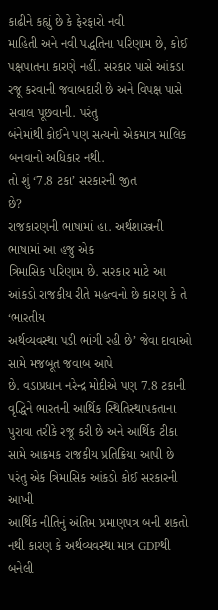કાઢીને કહ્યું છે કે ફેરફારો નવી
માહિતી અને નવી પદ્ધતિના પરિણામ છે, કોઈ
પક્ષપાતના કારણે નહીં. સરકાર પાસે આંકડા રજૂ કરવાની જવાબદારી છે અને વિપક્ષ પાસે સવાલ પૂછવાની. પરંતુ
બંનેમાંથી કોઈને પણ સત્યનો એકમાત્ર માલિક બનવાનો અધિકાર નથી.
તો શું ‘7.8 ટકા’ સરકારની જીત
છે?
રાજકારણની ભાષામાં હા. અર્થશાસ્ત્રની
ભાષામાં આ હજુ એક
ત્રિમાસિક પરિણામ છે. સરકાર માટે આ આંકડો રાજકીય રીતે મહત્વનો છે કારણ કે તે ‘ભારતીય
અર્થવ્યવસ્થા પડી ભાંગી રહી છે’ જેવા દાવાઓ સામે મજબૂત જવાબ આપે
છે. વડાપ્રધાન નરેન્દ્ર મોદીએ પણ 7.8 ટકાની
વૃદ્ધિને ભારતની આર્થિક સ્થિતિસ્થાપકતાના પુરાવા તરીકે રજૂ કરી છે અને આર્થિક ટીકા
સામે આક્રમક રાજકીય પ્રતિક્રિયા આપી છે પરંતુ એક ત્રિમાસિક આંકડો કોઈ સરકારની આખી
આર્થિક નીતિનું અંતિમ પ્રમાણપત્ર બની શકતો નથી કારણ કે અર્થવ્યવસ્થા માત્ર GDPથી બનેલી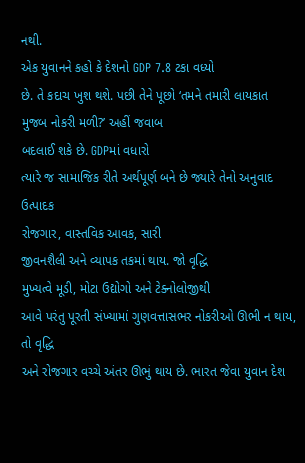નથી.
એક યુવાનને કહો કે દેશનો GDP 7.8 ટકા વધ્યો
છે. તે કદાચ ખુશ થશે. પછી તેને પૂછો ‘તમને તમારી લાયકાત મુજબ નોકરી મળી?’ અહીં જવાબ
બદલાઈ શકે છે. GDPમાં વધારો
ત્યારે જ સામાજિક રીતે અર્થપૂર્ણ બને છે જ્યારે તેનો અનુવાદ ઉત્પાદક
રોજગાર, વાસ્તવિક આવક, સારી
જીવનશૈલી અને વ્યાપક તકમાં થાય. જો વૃદ્ધિ
મુખ્યત્વે મૂડી, મોટા ઉદ્યોગો અને ટેક્નોલોજીથી
આવે પરંતુ પૂરતી સંખ્યામાં ગુણવત્તાસભર નોકરીઓ ઊભી ન થાય, તો વૃદ્ધિ
અને રોજગાર વચ્ચે અંતર ઊભું થાય છે. ભારત જેવા યુવાન દેશ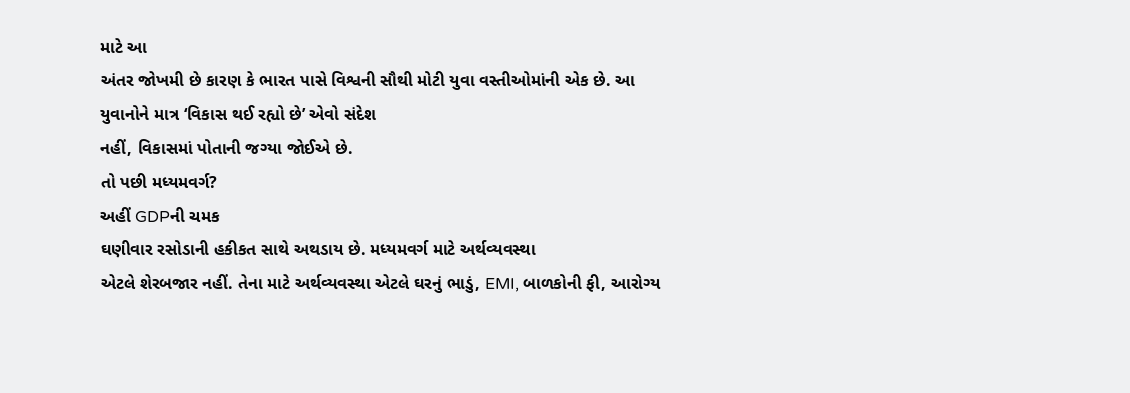માટે આ
અંતર જોખમી છે કારણ કે ભારત પાસે વિશ્વની સૌથી મોટી યુવા વસ્તીઓમાંની એક છે. આ
યુવાનોને માત્ર ‘વિકાસ થઈ રહ્યો છે’ એવો સંદેશ
નહીં, વિકાસમાં પોતાની જગ્યા જોઈએ છે.
તો પછી મધ્યમવર્ગ?
અહીં GDPની ચમક
ઘણીવાર રસોડાની હકીકત સાથે અથડાય છે. મધ્યમવર્ગ માટે અર્થવ્યવસ્થા
એટલે શેરબજાર નહીં. તેના માટે અર્થવ્યવસ્થા એટલે ઘરનું ભાડું, EMI, બાળકોની ફી, આરોગ્ય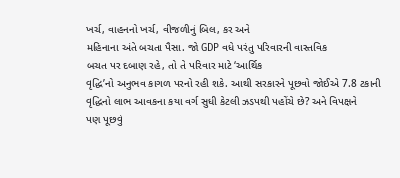ખર્ચ, વાહનનો ખર્ચ, વીજળીનું બિલ, કર અને
મહિનાના અંતે બચતા પૈસા. જો GDP વધે પરંતુ પરિવારની વાસ્તવિક
બચત પર દબાણ રહે, તો તે પરિવાર માટે ‘આર્થિક
વૃદ્ધિ’નો અનુભવ કાગળ પરનો રહી શકે. આથી સરકારને પૂછવો જોઈએ 7.8 ટકાની
વૃદ્ધિનો લાભ આવકના કયા વર્ગ સુધી કેટલી ઝડપથી પહોંચે છે? અને વિપક્ષને
પણ પૂછવું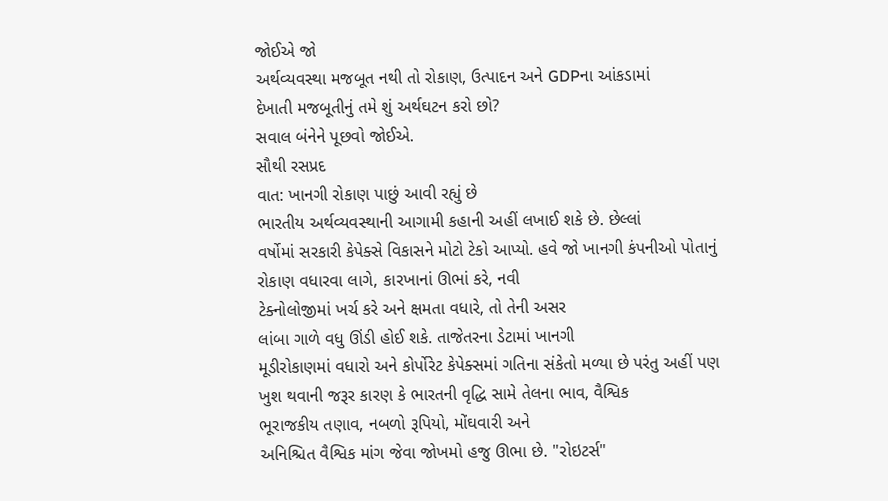જોઈએ જો
અર્થવ્યવસ્થા મજબૂત નથી તો રોકાણ, ઉત્પાદન અને GDPના આંકડામાં
દેખાતી મજબૂતીનું તમે શું અર્થઘટન કરો છો?
સવાલ બંનેને પૂછવો જોઈએ.
સૌથી રસપ્રદ
વાત: ખાનગી રોકાણ પાછું આવી રહ્યું છે
ભારતીય અર્થવ્યવસ્થાની આગામી કહાની અહીં લખાઈ શકે છે. છેલ્લાં
વર્ષોમાં સરકારી કેપેક્સે વિકાસને મોટો ટેકો આપ્યો. હવે જો ખાનગી કંપનીઓ પોતાનું
રોકાણ વધારવા લાગે, કારખાનાં ઊભાં કરે, નવી
ટેક્નોલોજીમાં ખર્ચ કરે અને ક્ષમતા વધારે, તો તેની અસર
લાંબા ગાળે વધુ ઊંડી હોઈ શકે. તાજેતરના ડેટામાં ખાનગી
મૂડીરોકાણમાં વધારો અને કોર્પોરેટ કેપેક્સમાં ગતિના સંકેતો મળ્યા છે પરંતુ અહીં પણ
ખુશ થવાની જરૂર કારણ કે ભારતની વૃદ્ધિ સામે તેલના ભાવ, વૈશ્વિક
ભૂરાજકીય તણાવ, નબળો રૂપિયો, મોંઘવારી અને
અનિશ્ચિત વૈશ્વિક માંગ જેવા જોખમો હજુ ઊભા છે. "રોઇટર્સ"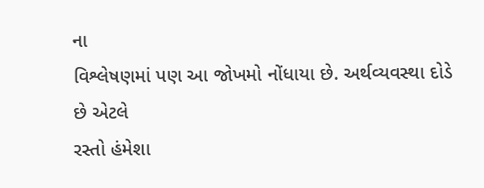ના
વિશ્લેષણમાં પણ આ જોખમો નોંધાયા છે. અર્થવ્યવસ્થા દોડે છે એટલે
રસ્તો હંમેશા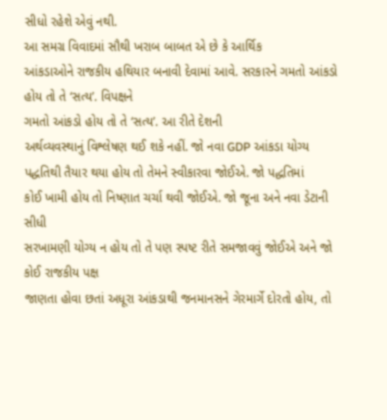સીધો રહેશે એવું નથી.
આ સમગ્ર વિવાદમાં સૌથી ખરાબ બાબત એ છે કે આર્થિક
આંકડાઓને રાજકીય હથિયાર બનાવી દેવામાં આવે. સરકારને ગમતો આંકડો હોય તો તે ‘સત્ય’. વિપક્ષને
ગમતો આંકડો હોય તો તે ‘સત્ય’. આ રીતે દેશની
અર્થવ્યવસ્થાનું વિશ્લેષણ થઈ શકે નહીં. જો નવા GDP આંકડા યોગ્ય
પદ્ધતિથી તૈયાર થયા હોય તો તેમને સ્વીકારવા જોઈએ. જો પદ્ધતિમાં
કોઈ ખામી હોય તો નિષ્ણાત ચર્ચા થવી જોઈએ. જો જૂના અને નવા ડેટાની સીધી
સરખામણી યોગ્ય ન હોય તો તે પણ સ્પષ્ટ રીતે સમજાવવું જોઈએ અને જો કોઈ રાજકીય પક્ષ
જાણતા હોવા છતાં અધૂરા આંકડાથી જનમાનસને ગેરમાર્ગે દોરતો હોય, તો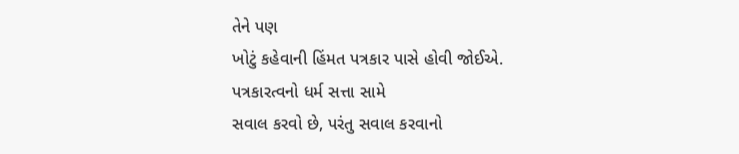તેને પણ
ખોટું કહેવાની હિંમત પત્રકાર પાસે હોવી જોઈએ.
પત્રકારત્વનો ધર્મ સત્તા સામે
સવાલ કરવો છે, પરંતુ સવાલ કરવાનો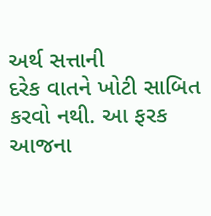અર્થ સત્તાની
દરેક વાતને ખોટી સાબિત કરવો નથી. આ ફરક આજના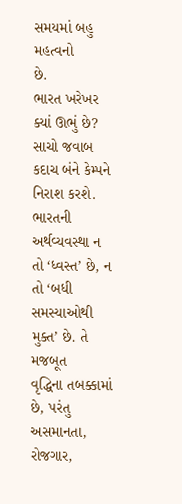સમયમાં બહુ મહત્વનો
છે.
ભારત ખરેખર
ક્યાં ઊભું છે?
સાચો જવાબ કદાચ બંને કેમ્પને નિરાશ કરશે. ભારતની
અર્થવ્યવસ્થા ન તો ‘ધ્વસ્ત’ છે, ન તો ‘બધી
સમસ્યાઓથી મુક્ત’ છે. તે મજબૂત
વૃદ્ધિના તબક્કામાં છે, પરંતુ અસમાનતા, રોજગાર,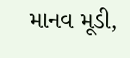માનવ મૂડી,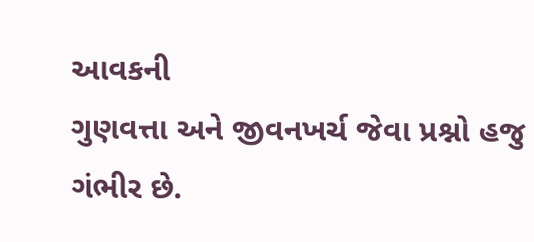આવકની
ગુણવત્તા અને જીવનખર્ચ જેવા પ્રશ્નો હજુ ગંભીર છે.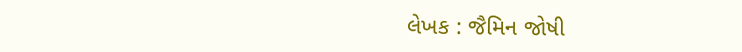લેખક : જૈમિન જોષી